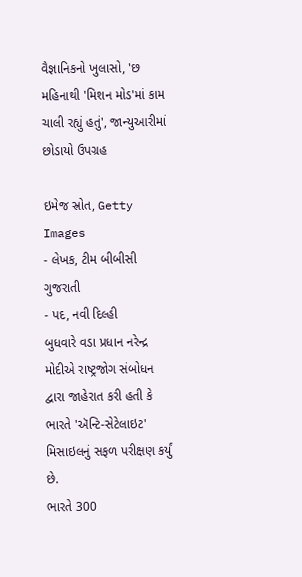વૈજ્ઞાનિકનો ખુલાસો, 'છ મહિનાથી 'મિશન મોડ'માં કામ ચાલી રહ્યું હતું', જાન્યુઆરીમાં છોડાયો ઉપગ્રહ

ઇમેજ સ્રોત, Getty Images
- લેખક, ટીમ બીબીસી ગુજરાતી
- પદ, નવી દિલ્હી
બુધવારે વડા પ્રધાન નરેન્દ્ર મોદીએ રાષ્ટ્રજોગ સંબોધન દ્વારા જાહેરાત કરી હતી કે ભારતે 'ઍન્ટિ-સેટેલાઇટ' મિસાઇલનું સફળ પરીક્ષણ કર્યું છે.
ભારતે 300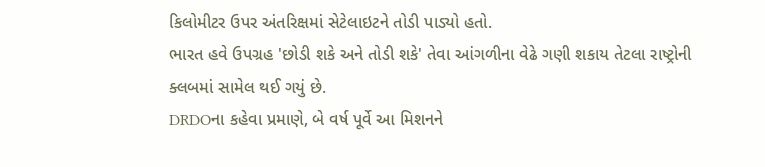કિલોમીટર ઉપર અંતરિક્ષમાં સેટેલાઇટને તોડી પાડ્યો હતો.
ભારત હવે ઉપગ્રહ 'છોડી શકે અને તોડી શકે' તેવા આંગળીના વેઢે ગણી શકાય તેટલા રાષ્ટ્રોની ક્લબમાં સામેલ થઈ ગયું છે.
DRDOના કહેવા પ્રમાણે, બે વર્ષ પૂર્વે આ મિશનને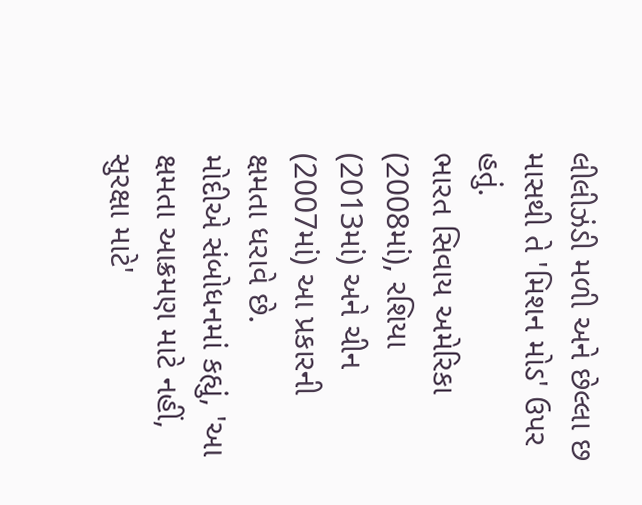લીલીઝંડી મળી અને છેલ્લા છ માસથી તે 'મિશન મોડ' ઉપર હતું.
ભારત સિવાય અમેરિકા (2008માં), રશિયા (2013માં) અને ચીન (2007માં) આ પ્રકારની ક્ષમતા ધરાવે છે.
મોદીએ સંબોધનમાં કહ્યું, 'આ ક્ષમતા આક્રમણ માટે નહીં, સુરક્ષા માટે'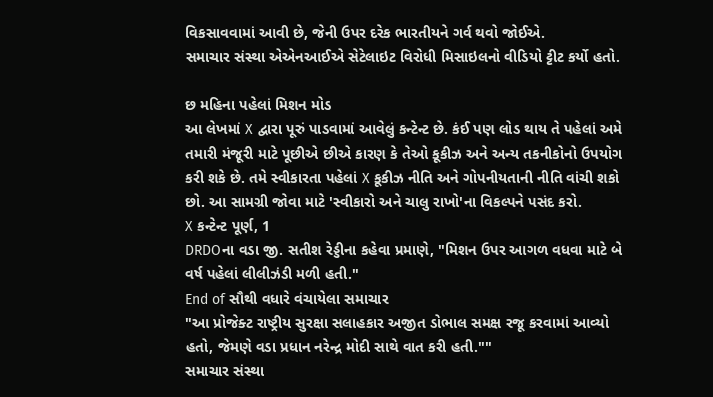વિકસાવવામાં આવી છે, જેની ઉપર દરેક ભારતીયને ગર્વ થવો જોઈએ.
સમાચાર સંસ્થા એએનઆઈએ સેટેલાઇટ વિરોધી મિસાઇલનો વીડિયો ટ્ટીટ કર્યો હતો.

છ મહિના પહેલાં મિશન મોડ
આ લેખમાં X દ્વારા પૂરું પાડવામાં આવેલું કન્ટેન્ટ છે. કંઈ પણ લોડ થાય તે પહેલાં અમે તમારી મંજૂરી માટે પૂછીએ છીએ કારણ કે તેઓ કૂકીઝ અને અન્ય તકનીકોનો ઉપયોગ કરી શકે છે. તમે સ્વીકારતા પહેલાં X કૂકીઝ નીતિ અને ગોપનીયતાની નીતિ વાંચી શકો છો. આ સામગ્રી જોવા માટે 'સ્વીકારો અને ચાલુ રાખો'ના વિકલ્પને પસંદ કરો.
X કન્ટેન્ટ પૂર્ણ, 1
DRDOના વડા જી. સતીશ રેડ્ડીના કહેવા પ્રમાણે, "મિશન ઉપર આગળ વધવા માટે બે વર્ષ પહેલાં લીલીઝંડી મળી હતી."
End of સૌથી વધારે વંચાયેલા સમાચાર
"આ પ્રોજેક્ટ રાષ્ટ્રીય સુરક્ષા સલાહકાર અજીત ડોભાલ સમક્ષ રજૂ કરવામાં આવ્યો હતો, જેમણે વડા પ્રધાન નરેન્દ્ર મોદી સાથે વાત કરી હતી.""
સમાચાર સંસ્થા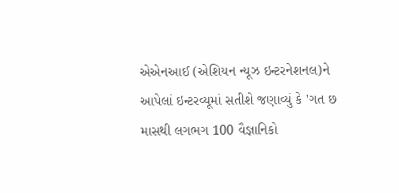એએનઆઈ (એશિયન ન્યૂઝ ઇન્ટરનેશનલ)ને આપેલાં ઇન્ટરવ્યૂમાં સતીશે જણાવ્યું કે 'ગત છ માસથી લગભગ 100 વૈજ્ઞાનિકો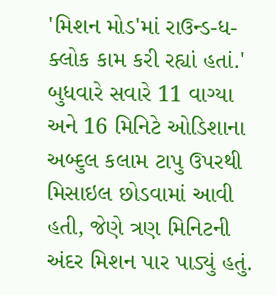'મિશન મોડ'માં રાઉન્ડ-ધ-ક્લોક કામ કરી રહ્યાં હતાં.'
બુધવારે સવારે 11 વાગ્યા અને 16 મિનિટે ઓડિશાના અબ્દુલ કલામ ટાપુ ઉપરથી મિસાઇલ છોડવામાં આવી હતી, જેણે ત્રણ મિનિટની અંદર મિશન પાર પાડ્યું હતું.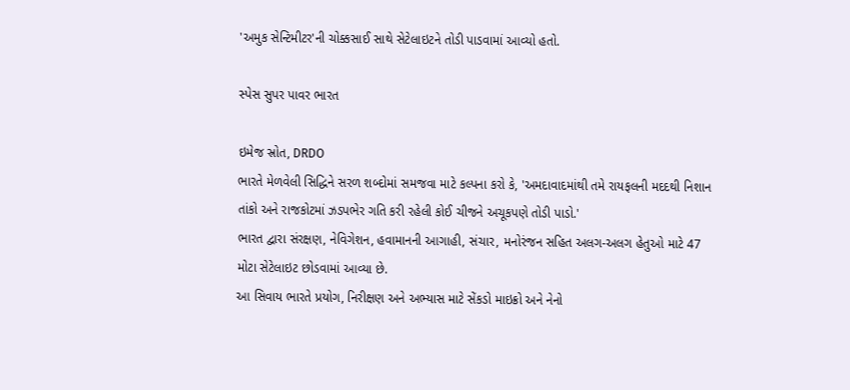'અમુક સેન્ટિમીટર'ની ચોક્કસાઈ સાથે સેટેલાઇટને તોડી પાડવામાં આવ્યો હતો.

સ્પેસ સુપર પાવર ભારત

ઇમેજ સ્રોત, DRDO
ભારતે મેળવેલી સિદ્ધિને સરળ શબ્દોમાં સમજવા માટે કલ્પના કરો કે, 'અમદાવાદમાંથી તમે રાયફલની મદદથી નિશાન તાંકો અને રાજકોટમાં ઝડપભેર ગતિ કરી રહેલી કોઈ ચીજને અચૂકપણે તોડી પાડો.'
ભારત દ્વારા સંરક્ષણ, નેવિગેશન, હવામાનની આગાહી, સંચાર, મનોરંજન સહિત અલગ-અલગ હેતુઓ માટે 47 મોટા સેટેલાઇટ છોડવામાં આવ્યા છે.
આ સિવાય ભારતે પ્રયોગ, નિરીક્ષણ અને અભ્યાસ માટે સેંકડો માઇક્રો અને નેનો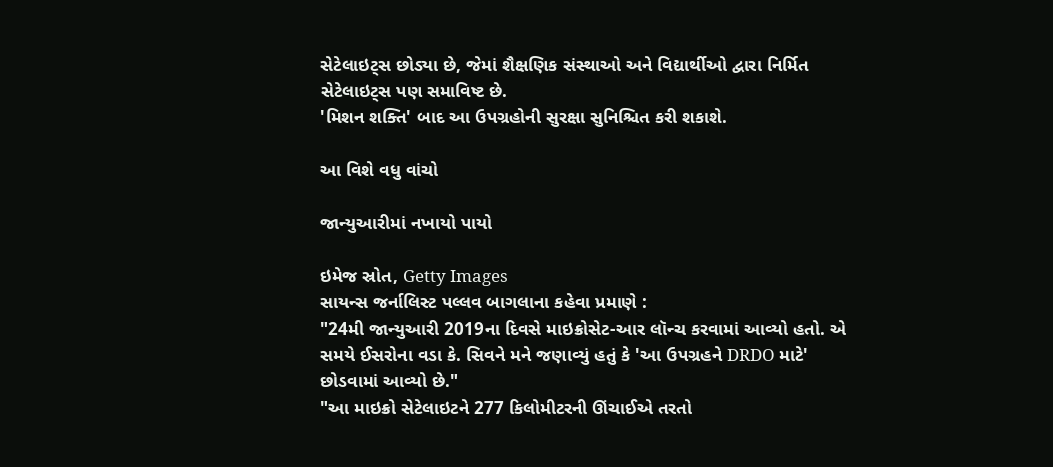સેટેલાઇટ્સ છોડ્યા છે, જેમાં શૈક્ષણિક સંસ્થાઓ અને વિદ્યાર્થીઓ દ્વારા નિર્મિત સેટેલાઇટ્સ પણ સમાવિષ્ટ છે.
'મિશન શક્તિ' બાદ આ ઉપગ્રહોની સુરક્ષા સુનિશ્ચિત કરી શકાશે.

આ વિશે વધુ વાંચો

જાન્યુઆરીમાં નખાયો પાયો

ઇમેજ સ્રોત, Getty Images
સાયન્સ જર્નાલિસ્ટ પલ્લવ બાગલાના કહેવા પ્રમાણે :
"24મી જાન્યુઆરી 2019ના દિવસે માઇક્રોસેટ-આર લૉન્ચ કરવામાં આવ્યો હતો. એ સમયે ઈસરોના વડા કે. સિવને મને જણાવ્યું હતું કે 'આ ઉપગ્રહને DRDO માટે' છોડવામાં આવ્યો છે."
"આ માઇક્રો સેટેલાઇટને 277 કિલોમીટરની ઊંચાઈએ તરતો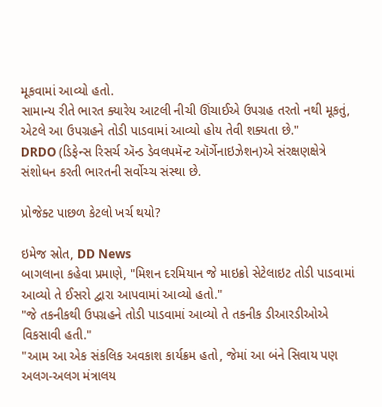મૂકવામાં આવ્યો હતો.
સામાન્ય રીતે ભારત ક્યારેય આટલી નીચી ઊંચાઈએ ઉપગ્રહ તરતો નથી મૂકતું, એટલે આ ઉપગ્રહને તોડી પાડવામાં આવ્યો હોય તેવી શક્યતા છે."
DRDO (ડિફેન્સ રિસર્ચ ઍન્ડ ડેવલપમૅન્ટ ઑર્ગેનાઇઝેશન)એ સંરક્ષણક્ષેત્રે સંશોધન કરતી ભારતની સર્વોચ્ચ સંસ્થા છે.

પ્રોજેક્ટ પાછળ કેટલો ખર્ચ થયો?

ઇમેજ સ્રોત, DD News
બાગલાના કહેવા પ્રમાણે, "મિશન દરમિયાન જે માઇક્રો સેટેલાઇટ તોડી પાડવામાં આવ્યો તે ઈસરો દ્વારા આપવામાં આવ્યો હતો."
"જે તકનીકથી ઉપગ્રહને તોડી પાડવામાં આવ્યો તે તકનીક ડીઆરડીઓએ વિકસાવી હતી."
"આમ આ એક સંકલિક અવકાશ કાર્યક્રમ હતો, જેમાં આ બંને સિવાય પણ અલગ-અલગ મંત્રાલય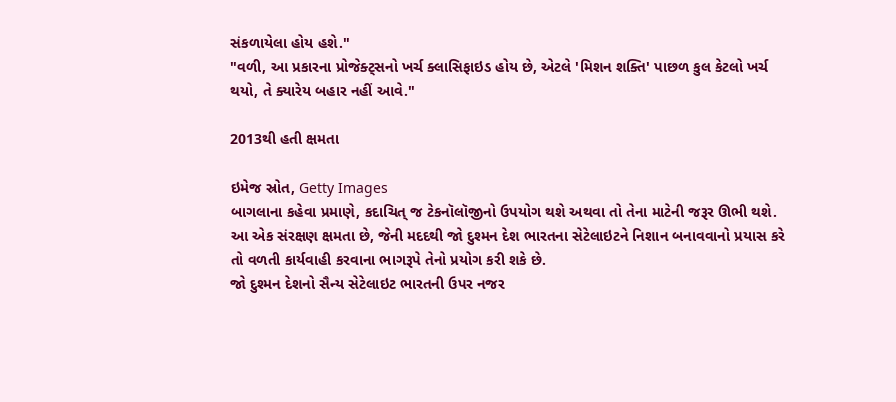સંકળાયેલા હોય હશે."
"વળી, આ પ્રકારના પ્રોજેક્ટ્સનો ખર્ચ ક્લાસિફાઇડ હોય છે, એટલે 'મિશન શક્તિ' પાછળ કુલ કેટલો ખર્ચ થયો, તે ક્યારેય બહાર નહીં આવે."

2013થી હતી ક્ષમતા

ઇમેજ સ્રોત, Getty Images
બાગલાના કહેવા પ્રમાણે, કદાચિત્ જ ટેકનૉલૉજીનો ઉપયોગ થશે અથવા તો તેના માટેની જરૂર ઊભી થશે.
આ એક સંરક્ષણ ક્ષમતા છે, જેની મદદથી જો દુશ્મન દેશ ભારતના સેટેલાઇટને નિશાન બનાવવાનો પ્રયાસ કરે તો વળતી કાર્યવાહી કરવાના ભાગરૂપે તેનો પ્રયોગ કરી શકે છે.
જો દુશ્મન દેશનો સૈન્ય સેટેલાઇટ ભારતની ઉપર નજર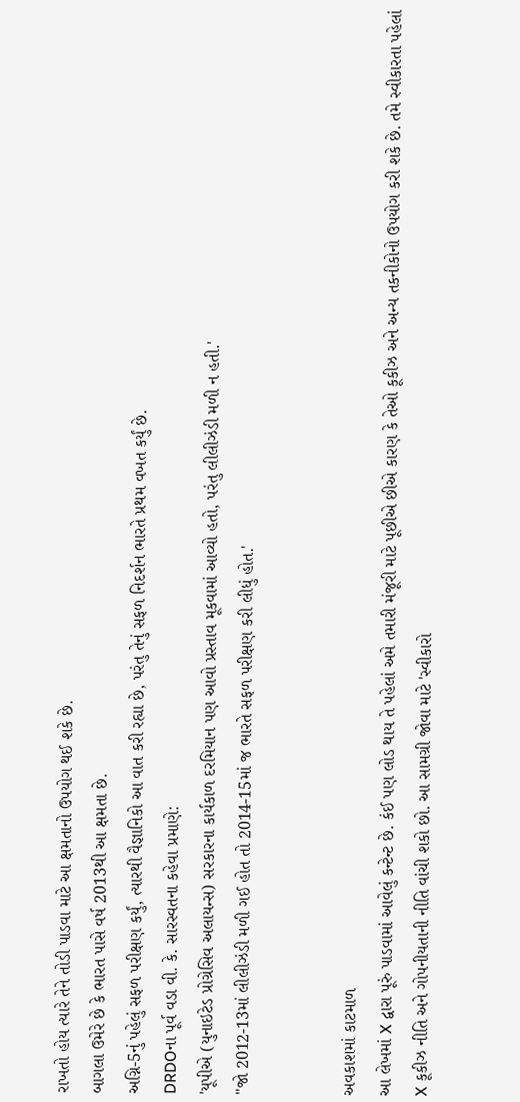રાખતો હોય ત્યારે તેને તોડી પાડવા માટે આ ક્ષમતાનો ઉપયોગ થઈ શકે છે.
બાગલા ઉમેરે છે કે ભારત પાસે વર્ષ 2013થી આ ક્ષમતા છે.
અગ્નિ-5નું પહેલું સફળ પરીક્ષણ કર્યું, ત્યારથી વૈજ્ઞાનિકો આ વાત કરી રહ્યા છે, પરંતુ તેનું સફળ નિદર્શન ભારતે પ્રથમ વખત કર્યું છે.
DRDOના પૂર્વ વડા વી. કે. સારસ્વતના કહેવા પ્રમાણે:
'યૂપીએ (યુનાઇટેડ પ્રોગ્રેસિવ અલાયન્સ) સરકારના કાર્યકાળ દરમિયાન પણ આવો પ્રસ્તાવ મૂકવામાં આવ્યો હતો, પરંતુ લીલીઝંડી મળી ન હતી.'
''જો 2012-13માં લીલીઝંડી મળી ગઈ હોત તો 2014-15માં જ ભારતે સફળ પરીક્ષણ કરી લીધું હોત.'


અવકાશમાં કાટમાળ
આ લેખમાં X દ્વારા પૂરું પાડવામાં આવેલું કન્ટેન્ટ છે. કંઈ પણ લોડ થાય તે પહેલાં અમે તમારી મંજૂરી માટે પૂછીએ છીએ કારણ કે તેઓ કૂકીઝ અને અન્ય તકનીકોનો ઉપયોગ કરી શકે છે. તમે સ્વીકારતા પહેલાં X કૂકીઝ નીતિ અને ગોપનીયતાની નીતિ વાંચી શકો છો. આ સામગ્રી જોવા માટે 'સ્વીકારો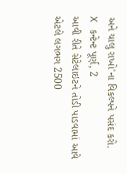અને ચાલુ રાખો'ના વિકલ્પને પસંદ કરો.
X કન્ટેન્ટ પૂર્ણ, 2
આવી રીતે સેટેલાઇટને તોડી પાડવામાં આવે એટલે લગભગ 2500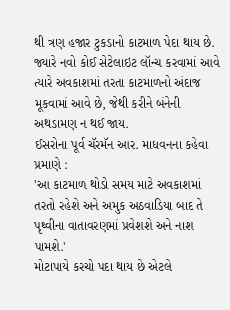થી ત્રણ હજાર ટુકડાનો કાટમાળ પેદા થાય છે.
જ્યારે નવો કોઈ સેટેલાઇટ લૉન્ચ કરવામાં આવે ત્યારે અવકાશમાં તરતા કાટમાળનો અંદાજ મૂકવામાં આવે છે, જેથી કરીને બંનેની અથડામણ ન થઈ જાય.
ઈસરોના પૂર્વ ચૅરમૅન આર. માધવનના કહેવા પ્રમાણે :
'આ કાટમાળ થોડો સમય માટે અવકાશમાં તરતો રહેશે અને અમુક અઠવાડિયા બાદ તે પૃથ્વીના વાતાવરણમાં પ્રવેશશે અને નાશ પામશે.'
મોટાપાયે કરચો પદા થાય છે એટલે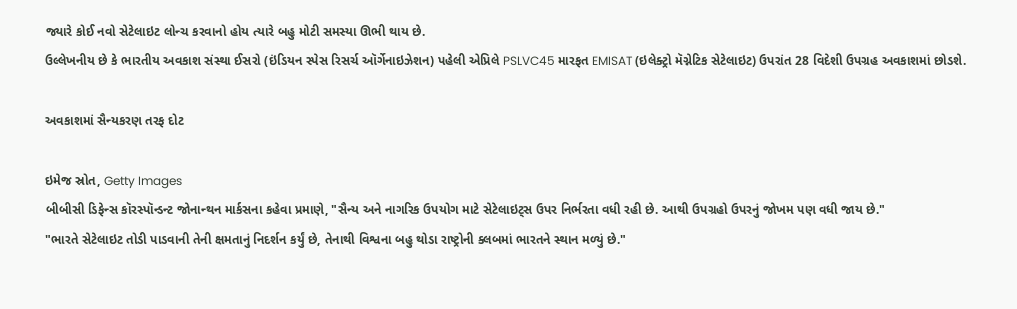જ્યારે કોઈ નવો સેટેલાઇટ લોન્ચ કરવાનો હોય ત્યારે બહુ મોટી સમસ્યા ઊભી થાય છે.
ઉલ્લેખનીય છે કે ભારતીય અવકાશ સંસ્થા ઈસરો (ઇંડિયન સ્પેસ રિસર્ચ ઑર્ગેનાઇઝેશન) પહેલી એપ્રિલે PSLVC45 મારફત EMISAT (ઇલેક્ટ્રો મૅગ્નેટિક સેટેલાઇટ) ઉપરાંત 28 વિદેશી ઉપગ્રહ અવકાશમાં છોડશે.

અવકાશમાં સૈન્યકરણ તરફ દોટ

ઇમેજ સ્રોત, Getty Images
બીબીસી ડિફેન્સ કૉરસ્પૉન્ડન્ટ જોનાન્થન માર્કસના કહેવા પ્રમાણે, "સૈન્ય અને નાગરિક ઉપયોગ માટે સેટેલાઇટ્સ ઉપર નિર્ભરતા વધી રહી છે. આથી ઉપગ્રહો ઉપરનું જોખમ પણ વધી જાય છે."
"ભારતે સેટેલાઇટ તોડી પાડવાની તેની ક્ષમતાનું નિદર્શન કર્યું છે, તેનાથી વિશ્વના બહુ થોડા રાષ્ટ્રોની ક્લબમાં ભારતને સ્થાન મળ્યું છે."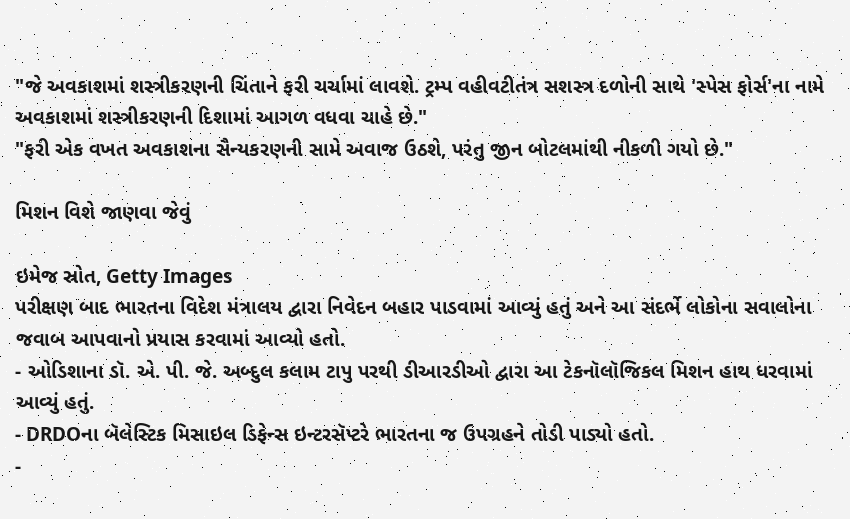"જે અવકાશમાં શસ્ત્રીકરણની ચિંતાને ફરી ચર્ચામાં લાવશે. ટ્રમ્પ વહીવટીતંત્ર સશસ્ત્ર દળોની સાથે 'સ્પેસ ફોર્સ'ના નામે અવકાશમાં શસ્ત્રીકરણની દિશામાં આગળ વધવા ચાહે છે."
"ફરી એક વખત અવકાશના સૈન્યકરણની સામે અવાજ ઉઠશે, પરંતુ જીન બોટલમાંથી નીકળી ગયો છે."

મિશન વિશે જાણવા જેવું

ઇમેજ સ્રોત, Getty Images
પરીક્ષણ બાદ ભારતના વિદેશ મંત્રાલય દ્વારા નિવેદન બહાર પાડવામાં આવ્યું હતું અને આ સંદર્ભે લોકોના સવાલોના જવાબ આપવાનો પ્રયાસ કરવામાં આવ્યો હતો.
- ઓડિશાના ડૉ. એ. પી. જે. અબ્દુલ કલામ ટાપુ પરથી ડીઆરડીઓ દ્વારા આ ટેકનૉલૉજિકલ મિશન હાથ ધરવામાં આવ્યું હતું.
- DRDOના બૅલેસ્ટિક મિસાઇલ ડિફેન્સ ઇન્ટરસૅપ્ટરે ભારતના જ ઉપગ્રહને તોડી પાડ્યો હતો.
-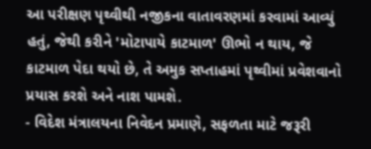આ પરીક્ષણ પૃથ્વીથી નજીકના વાતાવરણમાં કરવામાં આવ્યું હતું, જેથી કરીને 'મોટાપાયે કાટમાળ' ઊભો ન થાય, જે કાટમાળ પેદા થયો છે, તે અમુક સપ્તાહમાં પૃથ્વીમાં પ્રવેશવાનો પ્રયાસ કરશે અને નાશ પામશે.
- વિદેશ મંત્રાલયના નિવેદન પ્રમાણે, સફળતા માટે જરૂરી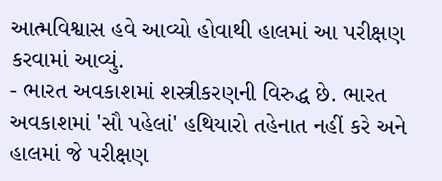આત્મવિશ્વાસ હવે આવ્યો હોવાથી હાલમાં આ પરીક્ષણ કરવામાં આવ્યું.
- ભારત અવકાશમાં શસ્ત્રીકરણની વિરુદ્ધ છે. ભારત અવકાશમાં 'સૌ પહેલાં' હથિયારો તહેનાત નહીં કરે અને હાલમાં જે પરીક્ષણ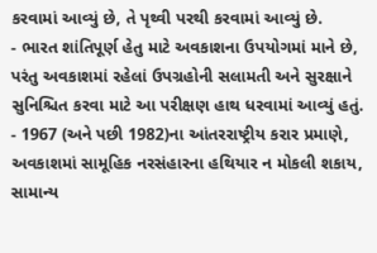કરવામાં આવ્યું છે, તે પૃથ્વી પરથી કરવામાં આવ્યું છે.
- ભારત શાંતિપૂર્ણ હેતુ માટે અવકાશના ઉપયોગમાં માને છે, પરંતુ અવકાશમાં રહેલાં ઉપગ્રહોની સલામતી અને સુરક્ષાને સુનિશ્ચિત કરવા માટે આ પરીક્ષણ હાથ ધરવામાં આવ્યું હતું.
- 1967 (અને પછી 1982)ના આંતરરાષ્ટ્રીય કરાર પ્રમાણે, અવકાશમાં સામૂહિક નરસંહારના હથિયાર ન મોકલી શકાય, સામાન્ય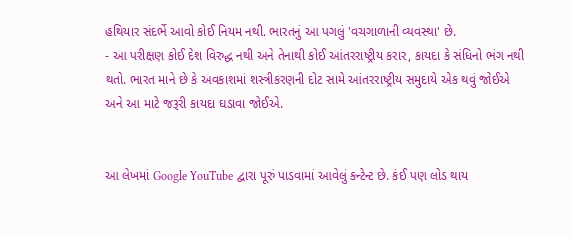હથિયાર સંદર્ભે આવો કોઈ નિયમ નથી. ભારતનું આ પગલું 'વચગાળાની વ્યવસ્થા' છે.
- આ પરીક્ષણ કોઈ દેશ વિરુદ્ધ નથી અને તેનાથી કોઈ આંતરરાષ્ટ્રીય કરાર, કાયદા કે સંધિનો ભંગ નથી થતો. ભારત માને છે કે અવકાશમાં શસ્ત્રીકરણની દોટ સામે આંતરરાષ્ટ્રીય સમુદાયે એક થવું જોઈએ અને આ માટે જરૂરી કાયદા ઘડાવા જોઈએ.


આ લેખમાં Google YouTube દ્વારા પૂરું પાડવામાં આવેલું કન્ટેન્ટ છે. કંઈ પણ લોડ થાય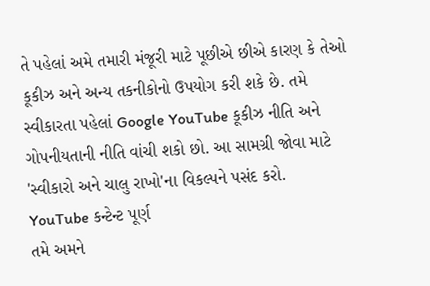તે પહેલાં અમે તમારી મંજૂરી માટે પૂછીએ છીએ કારણ કે તેઓ કૂકીઝ અને અન્ય તકનીકોનો ઉપયોગ કરી શકે છે. તમે સ્વીકારતા પહેલાં Google YouTube કૂકીઝ નીતિ અને ગોપનીયતાની નીતિ વાંચી શકો છો. આ સામગ્રી જોવા માટે 'સ્વીકારો અને ચાલુ રાખો'ના વિકલ્પને પસંદ કરો.
YouTube કન્ટેન્ટ પૂર્ણ
તમે અમને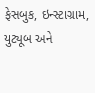ફેસબુક, ઇન્સ્ટાગ્રામ, યુટ્યૂબ અને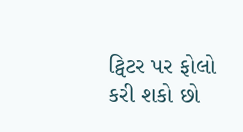ટ્વિટર પર ફોલો કરી શકો છો